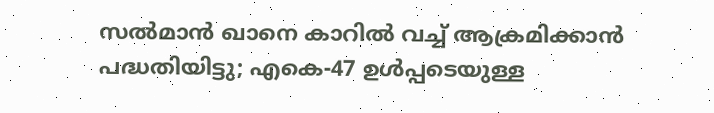സല്‍മാന്‍ ഖാനെ കാറില്‍ വച്ച് ആക്രമിക്കാന്‍ പദ്ധതിയിട്ടു; എകെ-47 ഉള്‍പ്പടെയുള്ള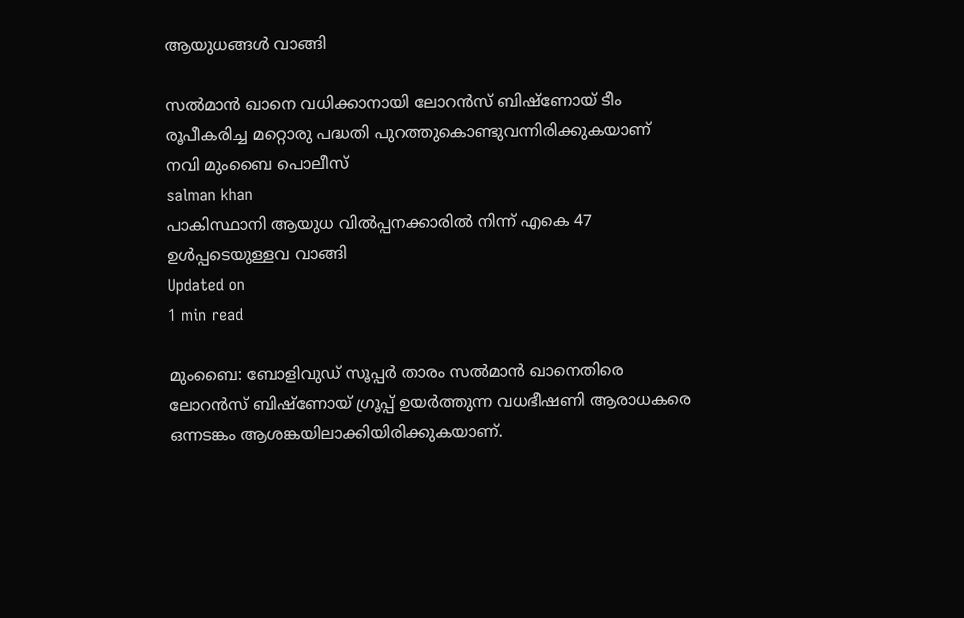ആയുധങ്ങള്‍ വാങ്ങി

സല്‍മാന്‍ ഖാനെ വധിക്കാനായി ലോറന്‍സ് ബിഷ്‌ണോയ് ടീം രൂപീകരിച്ച മറ്റൊരു പദ്ധതി പുറത്തുകൊണ്ടുവന്നിരിക്കുകയാണ് നവി മുംബൈ പൊലീസ്
salman khan
പാകിസ്ഥാനി ആയുധ വില്‍പ്പനക്കാരില്‍ നിന്ന് എകെ 47 ഉള്‍പ്പടെയുള്ളവ വാങ്ങി
Updated on
1 min read

മുംബൈ: ബോളിവുഡ് സൂപ്പര്‍ താരം സല്‍മാന്‍ ഖാനെതിരെ ലോറന്‍സ് ബിഷ്‌ണോയ് ഗ്രൂപ്പ് ഉയര്‍ത്തുന്ന വധഭീഷണി ആരാധകരെ ഒന്നടങ്കം ആശങ്കയിലാക്കിയിരിക്കുകയാണ്.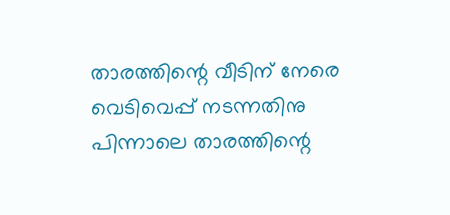താരത്തിന്റെ വീടിന് നേരെ വെടിവെപ്പ് നടന്നതിനു പിന്നാലെ താരത്തിന്റെ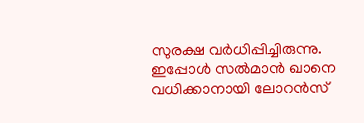സുരക്ഷ വര്‍ധിപ്പിച്ചിരുന്നു. ഇപ്പോള്‍ സല്‍മാന്‍ ഖാനെ വധിക്കാനായി ലോറന്‍സ്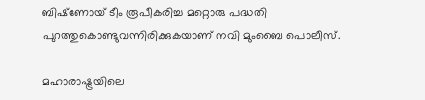ബിഷ്‌ണോയ് ടീം രൂപീകരിച്ച മറ്റൊരു പദ്ധതി പുറത്തുകൊണ്ടുവന്നിരിക്കുകയാണ് നവി മുംബൈ പൊലീസ്.

മഹാരാഷ്ട്രയിലെ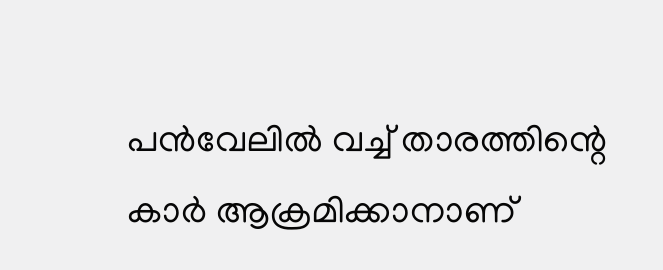പന്‍വേലില്‍ വച്ച് താരത്തിന്റെ കാര്‍ ആക്രമിക്കാനാണ്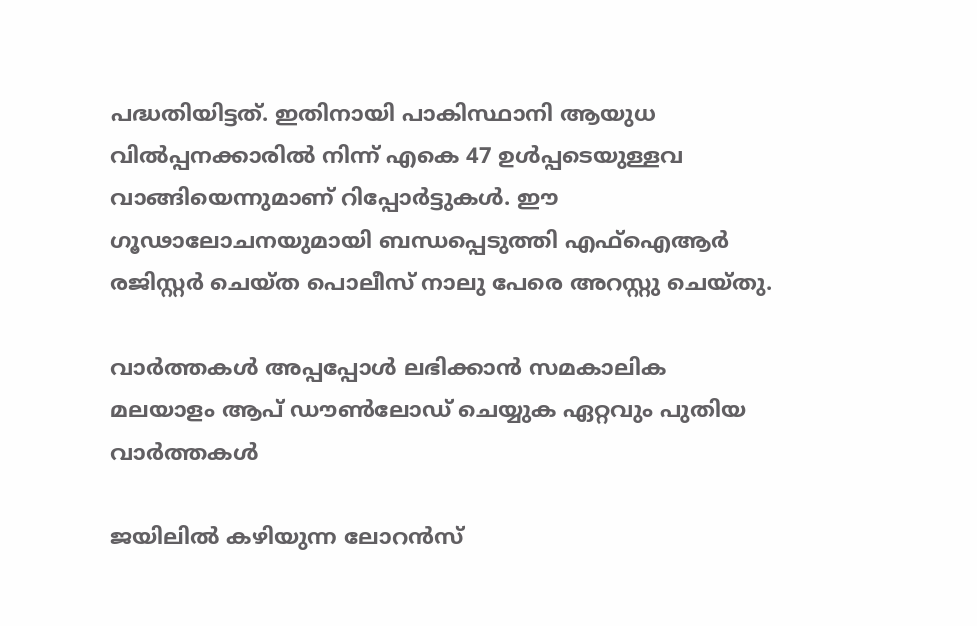പദ്ധതിയിട്ടത്. ഇതിനായി പാകിസ്ഥാനി ആയുധ വില്‍പ്പനക്കാരില്‍ നിന്ന് എകെ 47 ഉള്‍പ്പടെയുള്ളവ വാങ്ങിയെന്നുമാണ് റിപ്പോര്‍ട്ടുകള്‍. ഈ ഗൂഢാലോചനയുമായി ബന്ധപ്പെടുത്തി എഫ്‌ഐആര്‍ രജിസ്റ്റര്‍ ചെയ്ത പൊലീസ് നാലു പേരെ അറസ്റ്റു ചെയ്തു.

വാര്‍ത്തകള്‍ അപ്പപ്പോള്‍ ലഭിക്കാന്‍ സമകാലിക മലയാളം ആപ് ഡൗണ്‍ലോഡ് ചെയ്യുക ഏറ്റവും പുതിയ വാര്‍ത്തകള്‍

ജയിലില്‍ കഴിയുന്ന ലോറന്‍സ്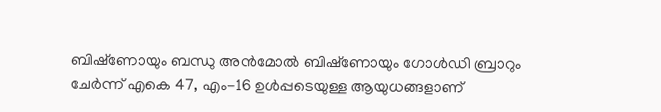ബിഷ്‌ണോയും ബന്ധു അന്‍മോല്‍ ബിഷ്‌ണോയും ഗോള്‍ഡി ബ്രാറും ചേര്‍ന്ന് എകെ 47, എം-16 ഉള്‍പ്പടെയുള്ള ആയുധങ്ങളാണ്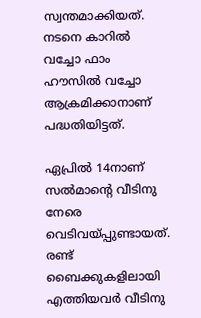സ്വന്തമാക്കിയത്. നടനെ കാറില്‍ വച്ചോ ഫാം ഹൗസില്‍ വച്ചോ ആക്രമിക്കാനാണ് പദ്ധതിയിട്ടത്.

ഏപ്രില്‍ 14നാണ് സല്‍മാന്റെ വീടിനു നേരെ വെടിവയ്പ്പുണ്ടായത്. രണ്ട് ബൈക്കുകളിലായി എത്തിയവര്‍ വീടിനു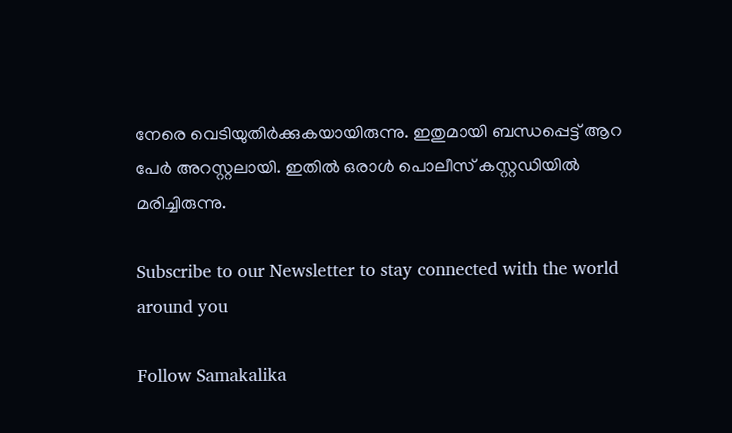നേരെ വെടിയുതിര്‍ക്കുകയായിരുന്നു. ഇതുമായി ബന്ധപ്പെട്ട് ആറ പേര്‍ അറസ്റ്റലായി. ഇതില്‍ ഒരാള്‍ പൊലീസ് കസ്റ്റഡിയില്‍ മരിച്ചിരുന്നു.

Subscribe to our Newsletter to stay connected with the world around you

Follow Samakalika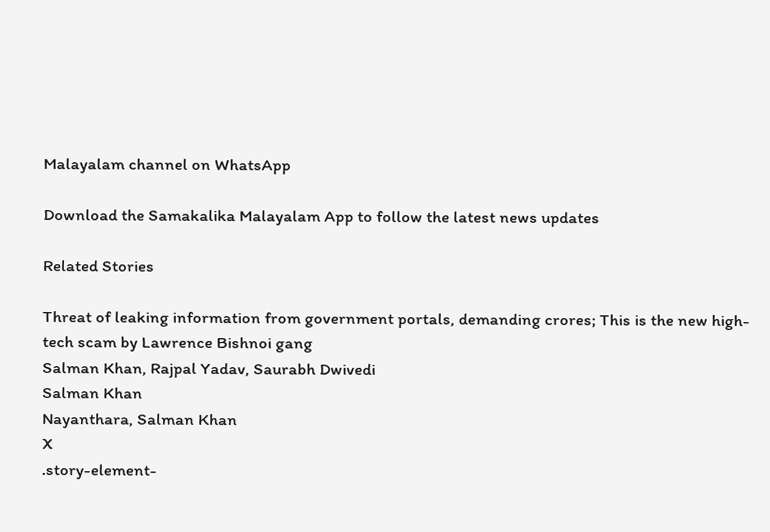Malayalam channel on WhatsApp

Download the Samakalika Malayalam App to follow the latest news updates

Related Stories

Threat of leaking information from government portals, demanding crores; This is the new high-tech scam by Lawrence Bishnoi gang
Salman Khan, Rajpal Yadav, Saurabh Dwivedi
Salman Khan
Nayanthara, Salman Khan
X
.story-element-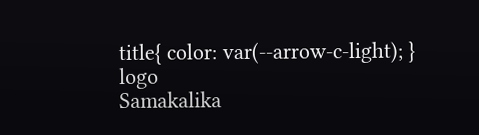title{ color: var(--arrow-c-light); }
logo
Samakalika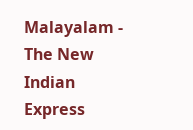Malayalam - The New Indian Express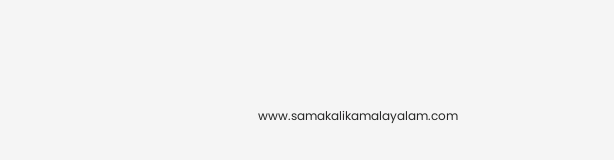www.samakalikamalayalam.com